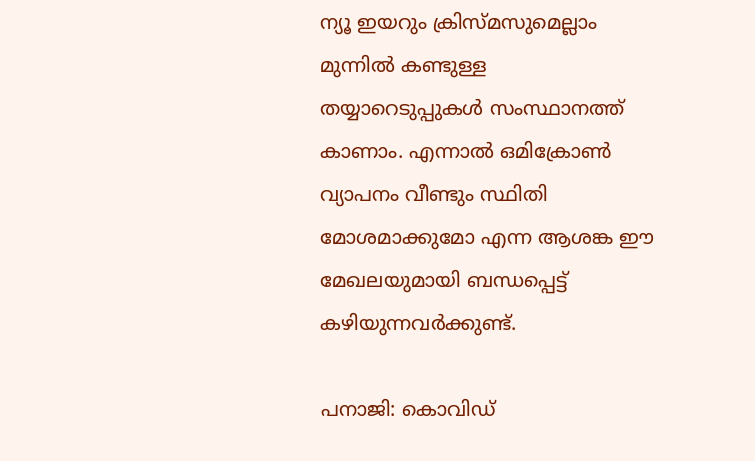ന്യൂ ഇയറും ക്രിസ്മസുമെല്ലാം മുന്നിൽ കണ്ടുള്ള തയ്യാറെടുപ്പുകൾ സംസ്ഥാനത്ത് കാണാം. എന്നാൽ ഒമിക്രോൺ വ്യാപനം വീണ്ടും സ്ഥിതി മോശമാക്കുമോ എന്ന ആശങ്ക ഈ മേഖലയുമായി ബന്ധപ്പെട്ട് കഴിയുന്നവർക്കുണ്ട്.

പനാജി: കൊവിഡ്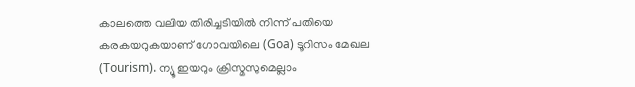കാലത്തെ വലിയ തിരിച്ചടിയിൽ നിന്ന് പതിയെ കരകയറുകയാണ് ഗോവയിലെ (Goa) ടൂറിസം മേഖല (Tourism). ന്യൂ ഇയറും ക്രിസ്മസുമെല്ലാം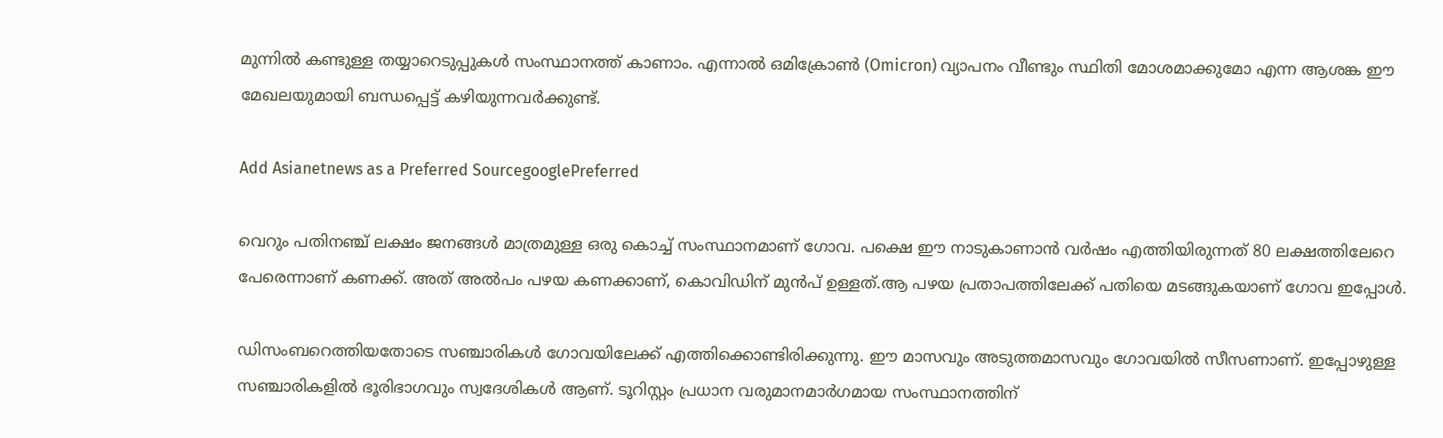മുന്നിൽ കണ്ടുള്ള തയ്യാറെടുപ്പുകൾ സംസ്ഥാനത്ത് കാണാം. എന്നാൽ ഒമിക്രോൺ (Omicron) വ്യാപനം വീണ്ടും സ്ഥിതി മോശമാക്കുമോ എന്ന ആശങ്ക ഈ മേഖലയുമായി ബന്ധപ്പെട്ട് കഴിയുന്നവർക്കുണ്ട്.

Add Asianetnews as a Preferred SourcegooglePreferred

വെറും പതിനഞ്ച് ലക്ഷം ജനങ്ങൾ മാത്രമുള്ള ഒരു കൊച്ച് സംസ്ഥാനമാണ് ഗോവ. പക്ഷെ ഈ നാടുകാണാൻ വർഷം എത്തിയിരുന്നത് 80 ലക്ഷത്തിലേറെ പേരെന്നാണ് കണക്ക്. അത് അൽപം പഴയ കണക്കാണ്, കൊവിഡിന് മുൻപ് ഉള്ളത്.ആ പഴയ പ്രതാപത്തിലേക്ക് പതിയെ മടങ്ങുകയാണ് ഗോവ ഇപ്പോൾ.

ഡിസംബറെത്തിയതോടെ സ‌ഞ്ചാരികൾ ഗോവയിലേക്ക് എത്തിക്കൊണ്ടിരിക്കുന്നു. ഈ മാസവും അടുത്തമാസവും ഗോവയിൽ സീസണാണ്. ഇപ്പോഴുള്ള സഞ്ചാരികളിൽ ഭൂരിഭാഗവും സ്വദേശികൾ ആണ്. ടൂറിസ്റ്റം പ്രധാന വരുമാനമാർഗമായ സംസ്ഥാനത്തിന്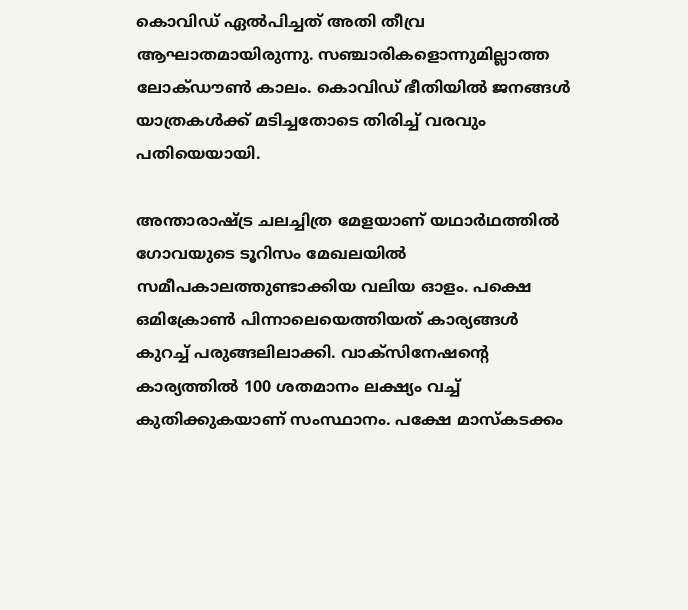കൊവിഡ് ഏൽപിച്ചത് അതി തീവ്ര ആഘാതമായിരുന്നു. സഞ്ചാരികളൊന്നുമില്ലാത്ത ലോക്ഡൗൺ കാലം. കൊവിഡ് ഭീതിയിൽ ജനങ്ങൾ യാത്രകൾക്ക് മടിച്ചതോടെ തിരിച്ച് വരവും പതിയെയായി.

അന്താരാഷ്ട്ര ചലച്ചിത്ര മേളയാണ് യഥാർഥത്തിൽ ഗോവയുടെ ടൂറിസം മേഖലയിൽ സമീപകാലത്തുണ്ടാക്കിയ വലിയ ഓളം. പക്ഷെ ഒമിക്രോൺ പിന്നാലെയെത്തിയത് കാര്യങ്ങൾ കുറച്ച് പരുങ്ങലിലാക്കി. വാക്സിനേഷന്‍റെ കാര്യത്തിൽ 100 ശതമാനം ലക്ഷ്യം വച്ച് കുതിക്കുകയാണ് സംസ്ഥാനം. പക്ഷേ മാസ്കടക്കം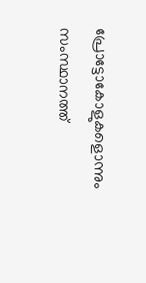പ്രോട്ടോകോളുകളൊന്നും സംസ്ഥാനത്ത്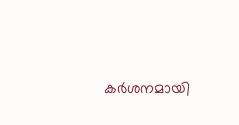കർശനമായി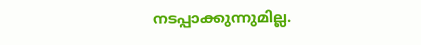നടപ്പാക്കുന്നുമില്ല.